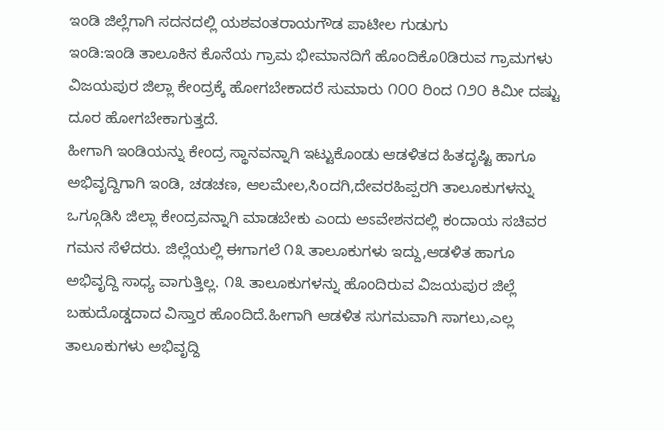ಇಂಡಿ ಜಿಲ್ಲೆಗಾಗಿ ಸದನದಲ್ಲಿ ಯಶವಂತರಾಯಗೌಡ ಪಾಟೀಲ ಗುಡುಗು
ಇಂಡಿ:ಇಂಡಿ ತಾಲೂಕಿನ ಕೊನೆಯ ಗ್ರಾಮ ಭೀಮಾನದಿಗೆ ಹೊಂದಿಕೊ0ಡಿರುವ ಗ್ರಾಮಗಳು ವಿಜಯಪುರ ಜಿಲ್ಲಾ ಕೇಂದ್ರಕ್ಕೆ ಹೋಗಬೇಕಾದರೆ ಸುಮಾರು ೧೦೦ ರಿಂದ ೧೨೦ ಕಿಮೀ ದಷ್ಟು ದೂರ ಹೋಗಬೇಕಾಗುತ್ತದೆ.
ಹೀಗಾಗಿ ಇಂಡಿಯನ್ನು ಕೇಂದ್ರ ಸ್ಥಾನವನ್ನಾಗಿ ಇಟ್ಟುಕೊಂಡು ಆಡಳಿತದ ಹಿತದೃಷ್ಟಿ ಹಾಗೂ ಅಭಿವೃದ್ದಿಗಾಗಿ ಇಂಡಿ, ಚಡಚಣ, ಆಲಮೇಲ,ಸಿoದಗಿ,ದೇವರಹಿಪ್ಪರಗಿ ತಾಲೂಕುಗಳನ್ನು ಒಗ್ಗೂಡಿಸಿ ಜಿಲ್ಲಾ ಕೇಂದ್ರವನ್ನಾಗಿ ಮಾಡಬೇಕು ಎಂದು ಅಽವೇಶನದಲ್ಲಿ ಕಂದಾಯ ಸಚಿವರ ಗಮನ ಸೆಳೆದರು. ಜಿಲ್ಲೆಯಲ್ಲಿ ಈಗಾಗಲೆ ೧೩ ತಾಲೂಕುಗಳು ಇದ್ದು,ಆಡಳಿತ ಹಾಗೂ ಅಭಿವೃದ್ದಿ ಸಾಧ್ಯ ವಾಗುತ್ತಿಲ್ಲ. ೧೩ ತಾಲೂಕುಗಳನ್ನು ಹೊಂದಿರುವ ವಿಜಯಪುರ ಜಿಲ್ಲೆ ಬಹುದೊಡ್ಡದಾದ ವಿಸ್ತಾರ ಹೊಂದಿದೆ.ಹೀಗಾಗಿ ಆಡಳಿತ ಸುಗಮವಾಗಿ ಸಾಗಲು,ಎಲ್ಲ ತಾಲೂಕುಗಳು ಅಭಿವೃದ್ದಿ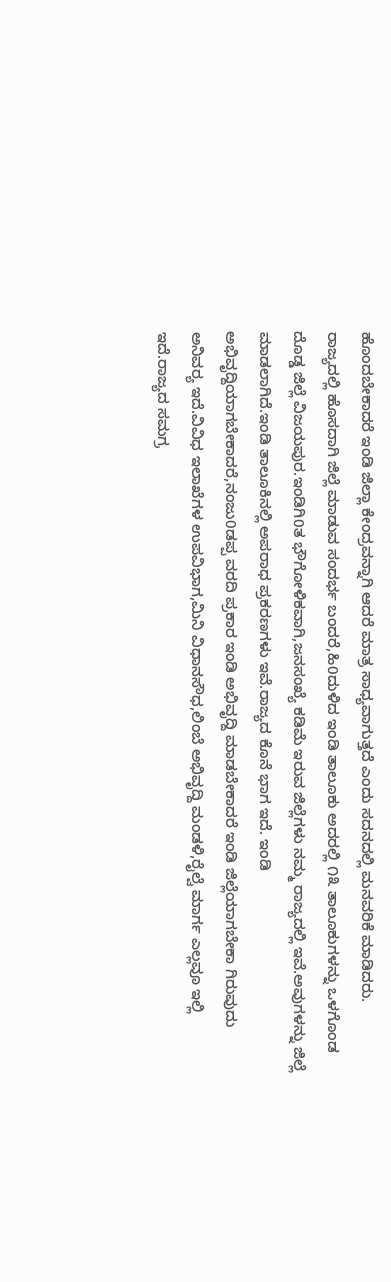ಹೊಂದಬೇಕಾದರೆ ಇಂಡಿ ಜಿಲ್ಲಾ ಕೇಂದ್ರವನ್ನಾಗಿ ಆದರೆ ಮಾತ್ರ ಸಾಧ್ಯವಾಗುತ್ತದೆ ಎಂದು ಸದನದಲ್ಲಿ ಮನವರಿಕೆ ಮಾಡಿದರು.
ರಾಜ್ಯದಲ್ಲಿ ಹೊಸದಾಗಿ ಜಿಲ್ಲೆ ಮಾಡುವ ಸಂದರ್ಭ ಬಂದರೆ,ಹಿ0ದುಳಿದ ಇಂಡಿ ತಾಲೂಕು ಅದರಲ್ಲಿ ೧೩ ತಾಲೂಕುಗಳನ್ನು ಒಳಗೊಂಡ ದೊಡ್ಡ ಜಿಲ್ಲೆ ವಿಜಯಪುರ.ಇಂಡಿಗಿ0ತ ಭೌಗೋಳಿಕವಾಗಿ,ಜನಸಂಖ್ಯೆ ಕಡಿಮೆ ಇರುವ ಜಿಲ್ಲೆಗಳು ನಮ್ಮ ರಾಜ್ಯದಲ್ಲಿ ಇವೆ.ಅವುಗಳನ್ನು ಜಿಲ್ಲೆ ಮಾಡಲಾಗಿದೆ.ಇಂಡಿ ತಾಲೂಕಿನಲ್ಲಿ ಅಪರಾಧ ಪ್ರಕರಣಗಳು ಇವೆ.ರಾಜ್ಯದ ಕೊನೆ ಭಾಗ ಇದೆ. ಇಂಡಿ ಅಭಿವೃದ್ದಿಯಾಗಬೇಕಾದರೆ,ನಂಜು0ಡಪ್ಪ ವರದಿ ಪ್ರಕಾರ ಇಂಡಿ ಅಭಿವೃದ್ದಿ ಮಾಡಬೇಕಾದರೆ ಇಂಡಿ ಜಿಲ್ಲೆಯಾಗಬೇಕಾ ಗಿರುವುದು ಅನಿವರ‍್ಯ ಇದೆ.ವಿವಿಧ ಇಲಾಖೆಗಳ ಉಪವಿಭಾಗ,ಮಿನಿ ವಿಧಾನಸೌಧ,ಲಿಂಬೆ ಅಭಿವೃದ್ದಿ ಮಂಡಳಿ,ರೈಲ್ವೆ ಮಾರ್ಗ ಎಲ್ಲವೂ ಇಲ್ಲಿ ಇದೆ.ರಾಜ್ಯದ ಸಮಗ್ರ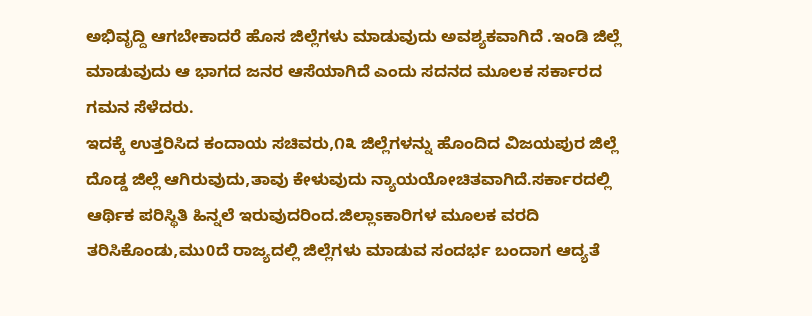ಅಭಿವೃದ್ದಿ ಆಗಬೇಕಾದರೆ ಹೊಸ ಜಿಲ್ಲೆಗಳು ಮಾಡುವುದು ಅವಶ್ಯಕವಾಗಿದೆ .ಇಂಡಿ ಜಿಲ್ಲೆ ಮಾಡುವುದು ಆ ಭಾಗದ ಜನರ ಆಸೆಯಾಗಿದೆ ಎಂದು ಸದನದ ಮೂಲಕ ಸರ್ಕಾರದ ಗಮನ ಸೆಳೆದರು.
ಇದಕ್ಕೆ ಉತ್ತರಿಸಿದ ಕಂದಾಯ ಸಚಿವರು,೧೩ ಜಿಲ್ಲೆಗಳನ್ನು ಹೊಂದಿದ ವಿಜಯಪುರ ಜಿಲ್ಲೆ ದೊಡ್ಡ ಜಿಲ್ಲೆ ಆಗಿರುವುದು,ತಾವು ಕೇಳುವುದು ನ್ಯಾಯಯೋಚಿತವಾಗಿದೆ.ಸರ್ಕಾರದಲ್ಲಿ ಆರ್ಥಿಕ ಪರಿಸ್ಥಿತಿ ಹಿನ್ನಲೆ ಇರುವುದರಿಂದ.ಜಿಲ್ಲಾಽಕಾರಿಗಳ ಮೂಲಕ ವರದಿ ತರಿಸಿಕೊಂಡು,ಮು0ದೆ ರಾಜ್ಯದಲ್ಲಿ ಜಿಲ್ಲೆಗಳು ಮಾಡುವ ಸಂದರ್ಭ ಬಂದಾಗ ಆದ್ಯತೆ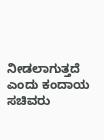ನೀಡಲಾಗುತ್ತದೆ ಎಂದು ಕಂದಾಯ ಸಚಿವರು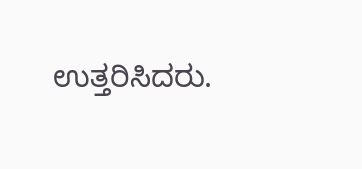ಉತ್ತರಿಸಿದರು.